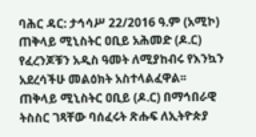ባሕር ዳር: ታኅሳሥ 22/2016 ዓ.ም (አሚኮ) ጠቅላይ ሚኒስትር ዐቢይ አሕመድ (ዶ.ር) የፈረንጆቹን አዲስ ዓመት ለሚያከብሩ የእንኳን አደረሳችሁ መልዕክት አስተላልፈዋል፡፡
ጠቅላይ ሚኒስትር ዐቢይ (ዶ.ር) በማኅበራዊ ትስስር ገጻቸው ባሰፈሩት ጽሑፍ ለኢትዮጵያ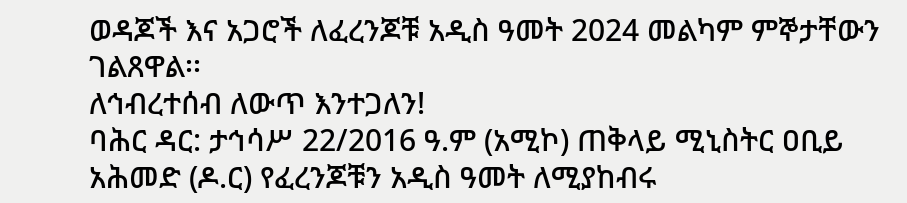ወዳጆች እና አጋሮች ለፈረንጆቹ አዲስ ዓመት 2024 መልካም ምኞታቸውን ገልጸዋል፡፡
ለኅብረተሰብ ለውጥ እንተጋለን!
ባሕር ዳር: ታኅሳሥ 22/2016 ዓ.ም (አሚኮ) ጠቅላይ ሚኒስትር ዐቢይ አሕመድ (ዶ.ር) የፈረንጆቹን አዲስ ዓመት ለሚያከብሩ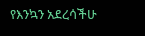የእንኳን አደረሳችሁ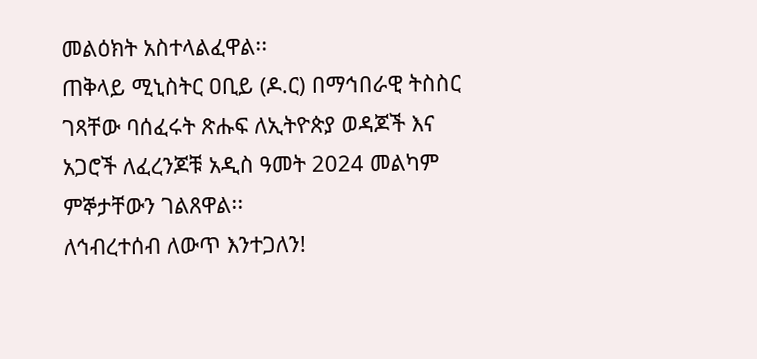መልዕክት አስተላልፈዋል፡፡
ጠቅላይ ሚኒስትር ዐቢይ (ዶ.ር) በማኅበራዊ ትስስር ገጻቸው ባሰፈሩት ጽሑፍ ለኢትዮጵያ ወዳጆች እና አጋሮች ለፈረንጆቹ አዲስ ዓመት 2024 መልካም ምኞታቸውን ገልጸዋል፡፡
ለኅብረተሰብ ለውጥ እንተጋለን!